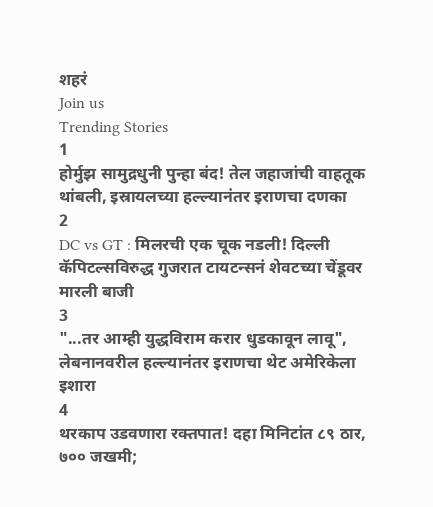शहरं
Join us
Trending Stories
1
होर्मुझ सामुद्रधुनी पुन्हा बंद! तेल जहाजांची वाहतूक थांबली, इस्रायलच्या हल्ल्यानंतर इराणचा दणका
2
DC vs GT : मिलरची एक चूक नडली! दिल्ली कॅपिटल्सविरुद्ध गुजरात टायटन्सनं शेवटच्या चेंडूवर मारली बाजी
3
"...तर आम्ही युद्धविराम करार धुडकावून लावू", लेबनानवरील हल्ल्यानंतर इराणचा थेट अमेरिकेला इशारा
4
थरकाप उडवणारा रक्तपात! दहा मिनिटांत ८९ ठार, ७०० जखमी;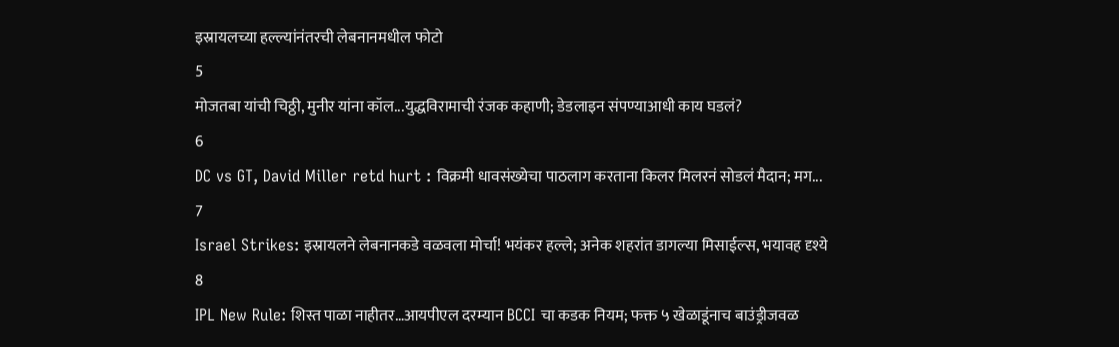इस्रायलच्या हल्ल्यांनंतरची लेबनानमधील फोटो
5
मोजतबा यांची चिठ्ठी, मुनीर यांना कॉल...युद्धविरामाची रंजक कहाणी; डेडलाइन संपण्याआधी काय घडलं?
6
DC vs GT, David Miller retd hurt : विक्रमी धावसंख्येचा पाठलाग करताना किलर मिलरनं सोडलं मैदान; मग...
7
Israel Strikes: इस्रायलने लेबनानकडे वळवला मोर्चा! भयंकर हल्ले; अनेक शहरांत डागल्या मिसाईल्स, भयावह दृश्ये
8
IPL New Rule: शिस्त पाळा नाहीतर…आयपीएल दरम्यान BCCI चा कडक नियम; फक्त ५ खेळाडूंनाच बाउंड्रीजवळ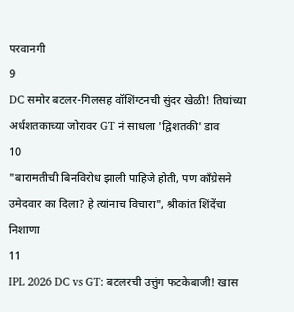परवानगी
9
DC समोर बटलर-गिलसह वॉशिंग्टनची सुंदर खेळी! तिघांच्या अर्धशतकाच्या जोरावर GT नं साधला 'द्विशतकी' डाव
10
"बारामतीची बिनविरोध झाली पाहिजे होती, पण काँग्रेसने उमेदवार का दिला? हे त्यांनाच विचारा", श्रीकांत शिंदेंचा निशाणा
11
IPL 2026 DC vs GT: बटलरची उत्तुंग फटकेबाजी! खास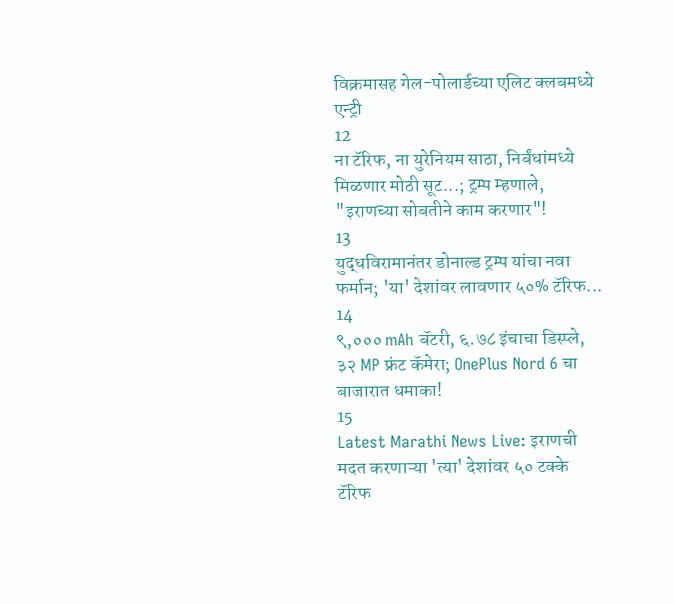विक्रमासह गेल-पोलार्डच्या एलिट क्लबमध्ये एन्ट्री
12
ना टॅरिफ, ना युरेनियम साठा, निर्बंधांमध्ये मिळणार मोठी सूट...; ट्रम्प म्हणाले, "इराणच्या सोबतीने काम करणार"!
13
युद्धविरामानंतर डोनाल्ड ट्रम्प यांचा नवा फर्मान; 'या' देशांवर लावणार ५०% टॅरिफ...
14
९,००० mAh बॅटरी, ६.७८ इंचाचा डिस्प्ले, ३२ MP फ्रंट कॅमेरा; OnePlus Nord 6 चा बाजारात धमाका!
15
Latest Marathi News Live: इराणची मदत करणाऱ्या 'त्या' देशांवर ५० टक्के टॅरिफ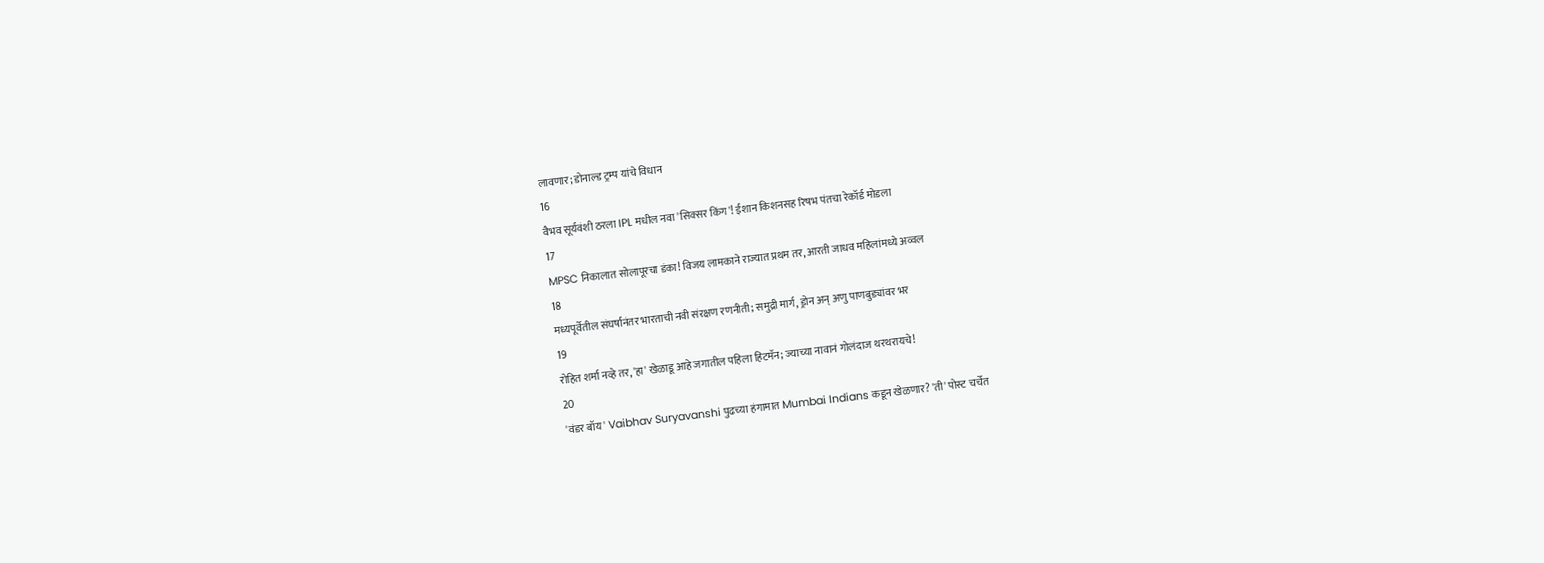लावणार; डोनाल्ड ट्रम्प यांचे विधान
16
वैभव सूर्यवंशी ठरला IPL मधील नवा 'सिक्सर किंग'! ईशान किशनसह रिषभ पंतचा रेकॉर्ड मोडला
17
MPSC निकालात सोलापूरचा डंका! विजय लामकाने राज्यात प्रथम तर, आरती जाधव महिलांमध्ये अव्वल
18
मध्यपूर्वेतील संघर्षानंतर भारताची नवी संरक्षण रणनीती; समुद्री मार्ग, ड्रोन अन् अणु पाणबुड्यांवर भर
19
रोहित शर्मा नव्हे तर, 'हा' खेळाडू आहे जगातील पहिला हिटमॅन; ज्याच्या नावानं गोलंदाज थरथरायचे!
20
'वंडर बॉय' Vaibhav Suryavanshi पुढच्या हंगामात Mumbai Indians कडून खेळणार? 'ती' पोस्ट चर्चेत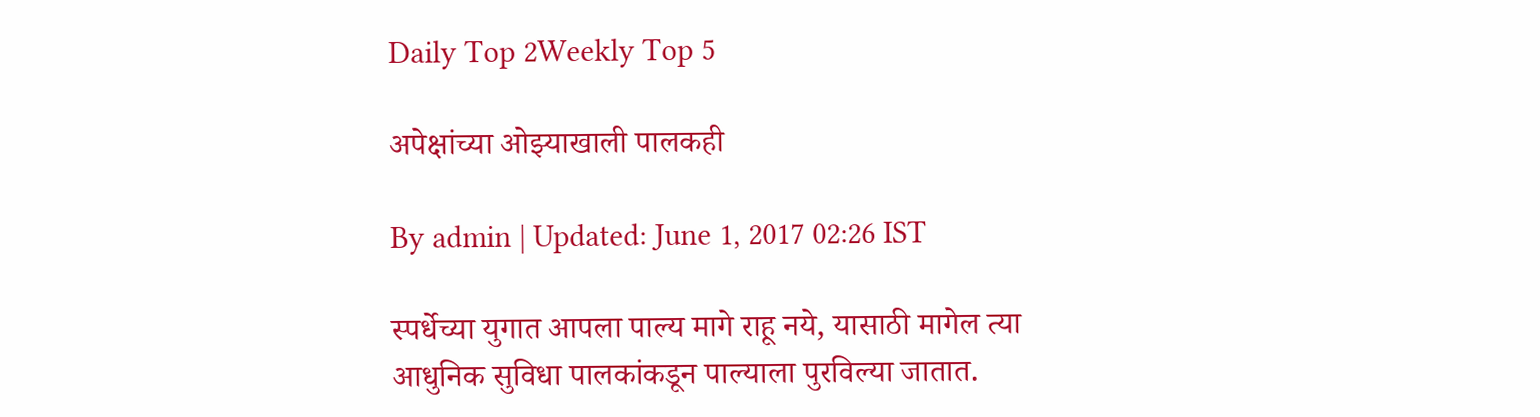Daily Top 2Weekly Top 5

अपेक्षांच्या ओझ्याखाली पालकही

By admin | Updated: June 1, 2017 02:26 IST

स्पर्धेच्या युगात आपला पाल्य मागे राहू नये, यासाठी मागेल त्या आधुनिक सुविधा पालकांकडून पाल्याला पुरविल्या जातात.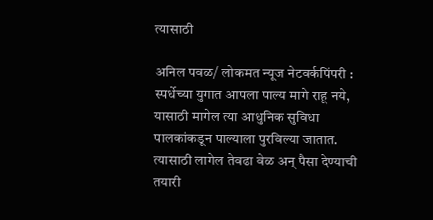त्यासाठी

अनिल पवळ/ लोकमत न्यूज नेटवर्कपिंपरी : स्पर्धेच्या युगात आपला पाल्य मागे राहू नये, यासाठी मागेल त्या आधुनिक सुविधा पालकांकडून पाल्याला पुरविल्या जातात. त्यासाठी लागेल तेवढा वेळ अन् पैसा देण्याची तयारी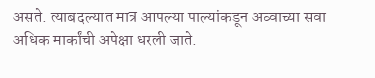असते. त्याबदल्यात मात्र आपल्या पाल्यांकडून अव्वाच्या सवा अधिक मार्कांची अपेक्षा धरली जाते.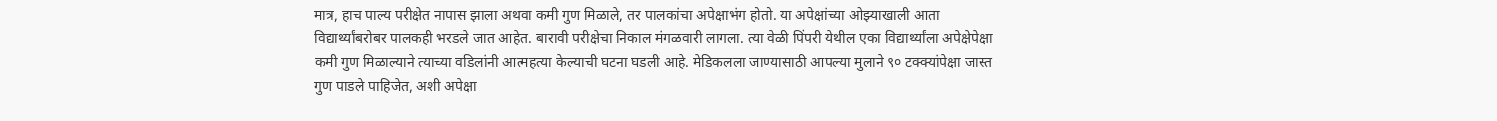मात्र, हाच पाल्य परीक्षेत नापास झाला अथवा कमी गुण मिळाले, तर पालकांचा अपेक्षाभंग होतो. या अपेक्षांच्या ओझ्याखाली आता विद्यार्थ्यांबरोबर पालकही भरडले जात आहेत. बारावी परीक्षेचा निकाल मंगळवारी लागला. त्या वेळी पिंपरी येथील एका विद्यार्थ्यांला अपेक्षेपेक्षा कमी गुण मिळाल्याने त्याच्या वडिलांनी आत्महत्या केल्याची घटना घडली आहे. मेडिकलला जाण्यासाठी आपल्या मुलाने ९० टक्क्यांपेक्षा जास्त गुण पाडले पाहिजेत, अशी अपेक्षा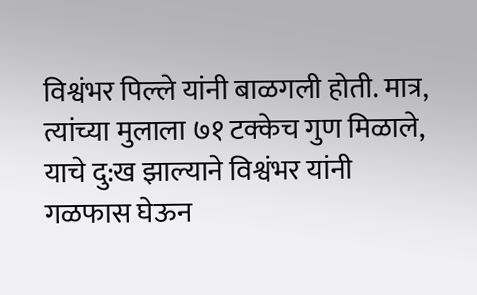विश्वंभर पिल्ले यांनी बाळगली होती. मात्र, त्यांच्या मुलाला ७१ टक्केच गुण मिळाले, याचे दु:ख झाल्याने विश्वंभर यांनी गळफास घेऊन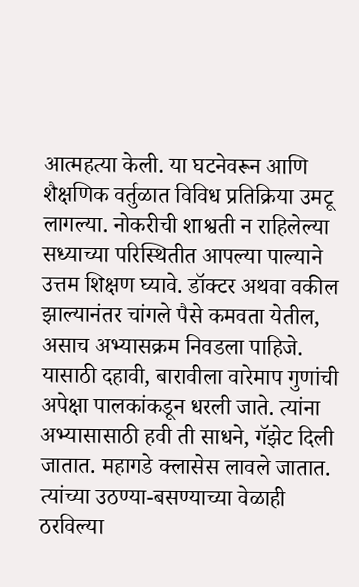आत्महत्या केली. या घटनेवरून आणि शैक्षणिक वर्तुळात विविध प्रतिक्रिया उमटू लागल्या. नोकरीची शाश्वती न राहिलेल्या सध्याच्या परिस्थितीत आपल्या पाल्याने उत्तम शिक्षण घ्यावे. डॉक्टर अथवा वकील झाल्यानंतर चांगले पैसे कमवता येतील, असाच अभ्यासक्रम निवडला पाहिजे. यासाठी दहावी, बारावीला वारेमाप गुणांची अपेक्षा पालकांकडून धरली जाते. त्यांना अभ्यासासाठी हवी ती साधने, गॅझेट दिली जातात. महागडे क्लासेस लावले जातात. त्यांच्या उठण्या-बसण्याच्या वेळाही ठरविल्या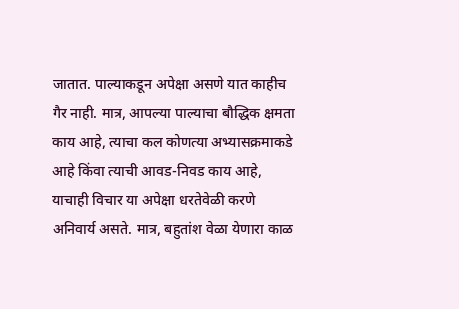जातात. पाल्याकडून अपेक्षा असणे यात काहीच गैर नाही. मात्र, आपल्या पाल्याचा बौद्धिक क्षमता काय आहे, त्याचा कल कोणत्या अभ्यासक्रमाकडे आहे किंवा त्याची आवड-निवड काय आहे, याचाही विचार या अपेक्षा धरतेवेळी करणे अनिवार्य असते. मात्र, बहुतांश वेळा येणारा काळ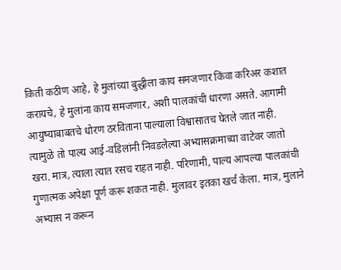किती कठीण आहे, हे मुलांच्या बुद्धीला काय समजणार किंवा करिअर कशात करायचे, हे मुलांना काय समजणार, अशी पालकांची धारणा असते. आगामी आयुष्याबाबतचे धोरण ठरविताना पाल्याला विश्वासातच घेतले जात नाही. त्यामुळे तो पाल्य आई-वडिलांनी निवडलेल्या अभ्यासक्रमाच्या वाटेवर जातो खरा. मात्र, त्याला त्यात रसच राहत नाही. परिणामी, पाल्य आपल्या पालकांची गुणात्मक अपेक्षा पूर्ण करू शकत नाही. मुलावर इतका खर्च केला. मात्र, मुलाने अभ्यास न करून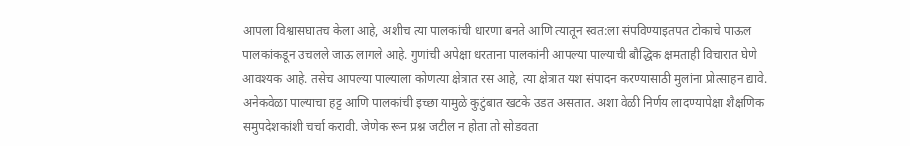आपला विश्वासघातच केला आहे, अशीच त्या पालकांची धारणा बनते आणि त्यातून स्वत:ला संपविण्याइतपत टोकाचे पाऊल पालकांकडून उचलले जाऊ लागले आहे. गुणांची अपेक्षा धरताना पालकांनी आपल्या पाल्याची बौद्धिक क्षमताही विचारात घेणे आवश्यक आहे. तसेच आपल्या पाल्याला कोणत्या क्षेत्रात रस आहे, त्या क्षेत्रात यश संपादन करण्यासाठी मुलांना प्रोत्साहन द्यावे. अनेकवेळा पाल्याचा हट्ट आणि पालकांची इच्छा यामुळे कुटुंबात खटके उडत असतात. अशा वेळी निर्णय लादण्यापेक्षा शैक्षणिक समुपदेशकांशी चर्चा करावी. जेणेक रून प्रश्न जटील न होता तो सोडवता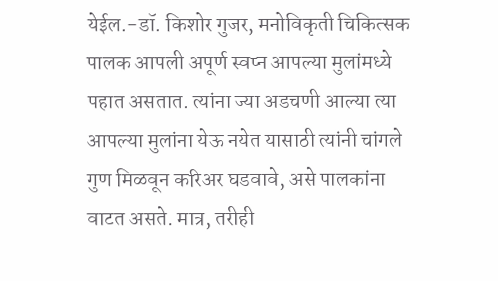येईल.-डॉ. किशोर गुजर, मनोविकृती चिकित्सक पालक आपली अपूर्ण स्वप्न आपल्या मुलांमध्ये पहात असतात. त्यांना ज्या अडचणी आल्या त्या आपल्या मुलांना येऊ नयेत यासाठी त्यांनी चांगले गुण मिळवून करिअर घडवावे, असे पालकांना वाटत असते. मात्र, तरीही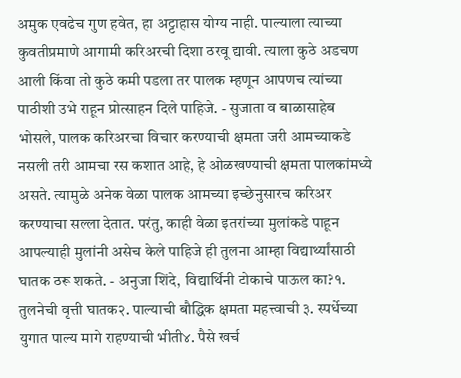अमुक एवढेच गुण हवेत, हा अट्टाहास योग्य नाही. पाल्याला त्याच्या कुवतीप्रमाणे आगामी करिअरची दिशा ठरवू द्यावी. त्याला कुठे अडचण आली किंवा तो कुठे कमी पडला तर पालक म्हणून आपणच त्यांच्या पाठीशी उभे राहून प्रोत्साहन दिले पाहिजे. - सुजाता व बाळासाहेब भोसले, पालक करिअरचा विचार करण्याची क्षमता जरी आमच्याकडे नसली तरी आमचा रस कशात आहे, हे ओळखण्याची क्षमता पालकांमध्ये असते. त्यामुळे अनेक वेळा पालक आमच्या इच्छेनुसारच करिअर करण्याचा सल्ला देतात. परंतु, काही वेळा इतरांच्या मुलांकडे पाहून आपल्याही मुलांनी असेच केले पाहिजे ही तुलना आम्हा विद्यार्थ्यांसाठी घातक ठरू शकते. - अनुजा शिंदे, विद्यार्थिनी टोकाचे पाऊल का?१. तुलनेची वृत्ती घातक२. पाल्याची बौद्धिक क्षमता महत्त्वाची ३. स्पर्धेच्या युगात पाल्य मागे राहण्याची भीती४. पैसे खर्च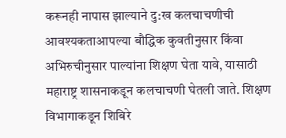करूनही नापास झाल्याने दु:ख कलचाचणीची आवश्यकताआपल्या बौद्धिक कुवतीनुसार किंवा अभिरुचीनुसार पाल्यांना शिक्षण घेता यावे, यासाठी महाराष्ट्र शासनाकडून कलचाचणी घेतली जाते. शिक्षण विभागाकडून शिबिरे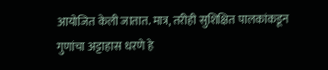आयोजित केली जातात. मात्र, तरीही सुशिक्षित पालकांकडून गुणांचा अट्टाहास धरणे हे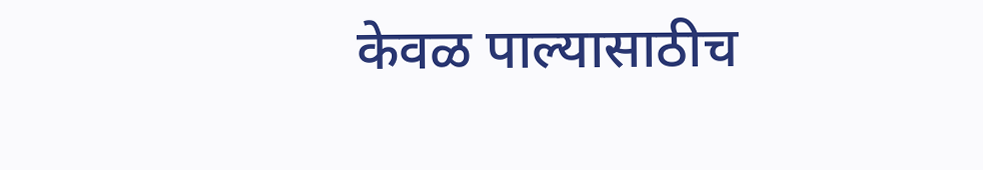केवळ पाल्यासाठीच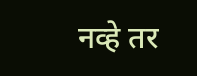नव्हे तर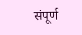संपूर्ण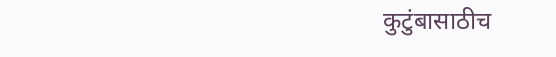कुटुंबासाठीच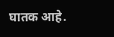घातक आहे.